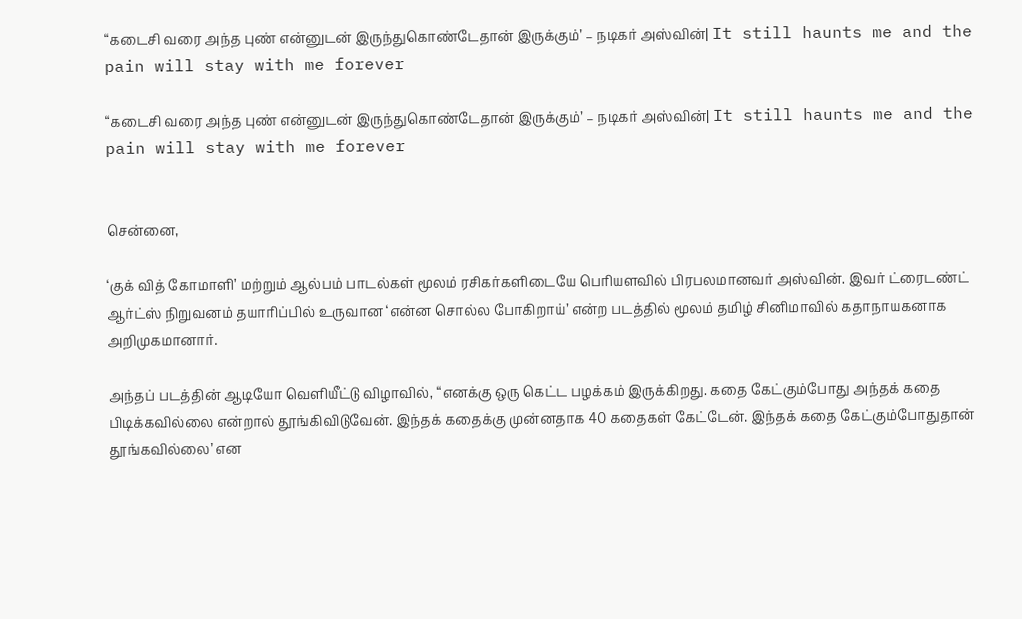“கடைசி வரை அந்த புண் என்னுடன் இருந்துகொண்டேதான் இருக்கும்’ – நடிகர் அஸ்வின்| It still haunts me and the pain will stay with me forever

“கடைசி வரை அந்த புண் என்னுடன் இருந்துகொண்டேதான் இருக்கும்’ – நடிகர் அஸ்வின்| It still haunts me and the pain will stay with me forever


சென்னை,

‘குக் வித் கோமாளி’ மற்றும் ஆல்பம் பாடல்கள் மூலம் ரசிகர்களிடையே பெரியளவில் பிரபலமானவர் அஸ்வின். இவர் ட்ரைடண்ட் ஆர்ட்ஸ் நிறுவனம் தயாரிப்பில் உருவான ‘என்ன சொல்ல போகிறாய்’ என்ற படத்தில் மூலம் தமிழ் சினிமாவில் கதாநாயகனாக அறிமுகமானார்.

அந்தப் படத்தின் ஆடியோ வெளியீட்டு விழாவில், “எனக்கு ஒரு கெட்ட பழக்கம் இருக்கிறது. கதை கேட்கும்போது அந்தக் கதை பிடிக்கவில்லை என்றால் தூங்கிவிடுவேன். இந்தக் கதைக்கு முன்னதாக 40 கதைகள் கேட்டேன். இந்தக் கதை கேட்கும்போதுதான் தூங்கவில்லை’ என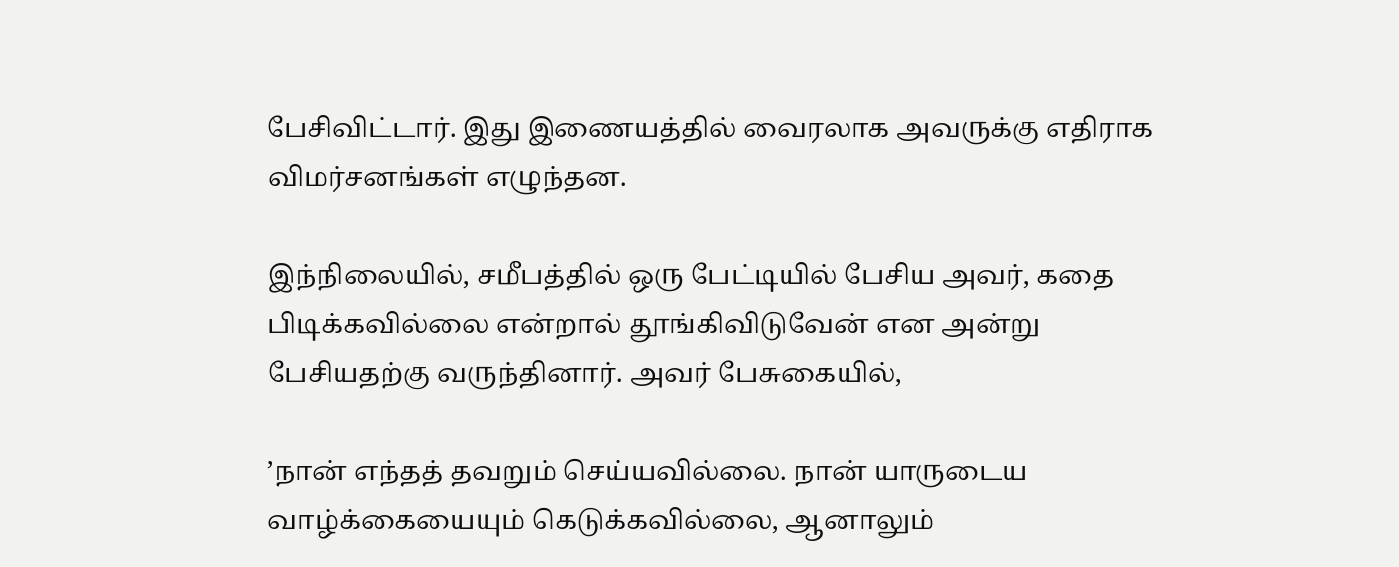பேசிவிட்டார். இது இணையத்தில் வைரலாக அவருக்கு எதிராக விமர்சனங்கள் எழுந்தன.

இந்நிலையில், சமீபத்தில் ஒரு பேட்டியில் பேசிய அவர், கதை பிடிக்கவில்லை என்றால் தூங்கிவிடுவேன் என அன்று பேசியதற்கு வருந்தினார். அவர் பேசுகையில்,

’நான் எந்தத் தவறும் செய்யவில்லை. நான் யாருடைய வாழ்க்கையையும் கெடுக்கவில்லை, ஆனாலும்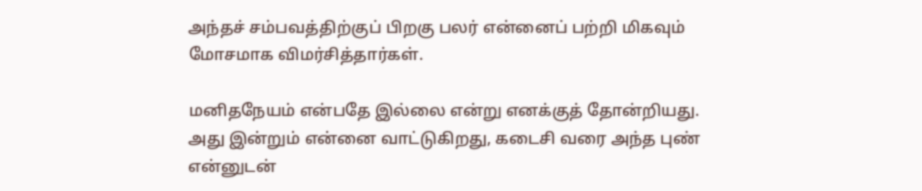அந்தச் சம்பவத்திற்குப் பிறகு பலர் என்னைப் பற்றி மிகவும் மோசமாக விமர்சித்தார்கள்.

மனிதநேயம் என்பதே இல்லை என்று எனக்குத் தோன்றியது. அது இன்றும் என்னை வாட்டுகிறது, கடைசி வரை அந்த புண் என்னுடன்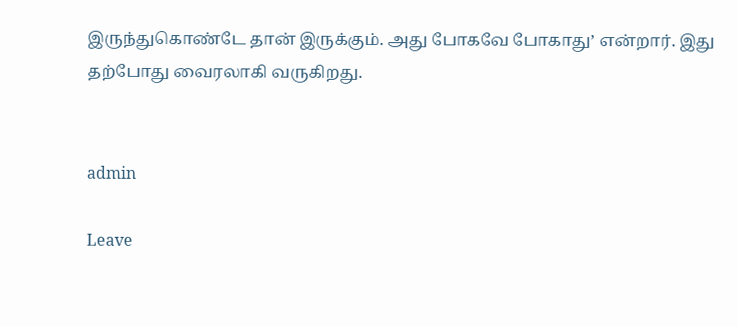இருந்துகொண்டே தான் இருக்கும். அது போகவே போகாது’ என்றார். இது தற்போது வைரலாகி வருகிறது.


admin

Leave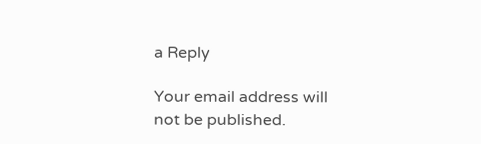a Reply

Your email address will not be published.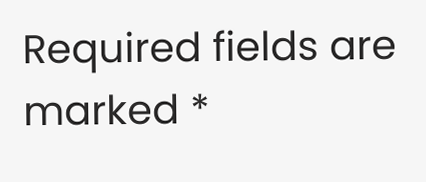Required fields are marked *